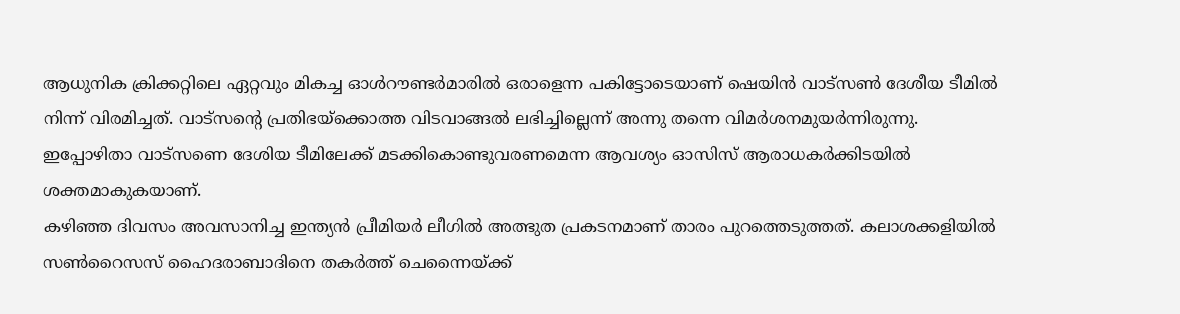ആധുനിക ക്രിക്കറ്റിലെ ഏറ്റവും മികച്ച ഓൾറൗണ്ടർമാരിൽ ഒരാളെന്ന പകിട്ടോടെയാണ് ഷെയിൻ വാട്സൺ ദേശീയ ടീമിൽ നിന്ന് വിരമിച്ചത്. വാട്സന്റെ പ്രതിഭയ്ക്കൊത്ത വിടവാങ്ങൽ ലഭിച്ചില്ലെന്ന് അന്നു തന്നെ വിമർശനമുയർന്നിരുന്നു. ഇപ്പോഴിതാ വാട്സണെ ദേശിയ ടീമിലേക്ക് മടക്കികൊണ്ടുവരണമെന്ന ആവശ്യം ഓസിസ് ആരാധകർക്കിടയിൽ ശക്തമാകുകയാണ്.
കഴിഞ്ഞ ദിവസം അവസാനിച്ച ഇന്ത്യൻ പ്രീമിയർ ലീഗിൽ അത്ഭുത പ്രകടനമാണ് താരം പുറത്തെടുത്തത്. കലാശക്കളിയിൽ സൺറൈസസ് ഹൈദരാബാദിനെ തകർത്ത് ചെന്നൈയ്ക്ക്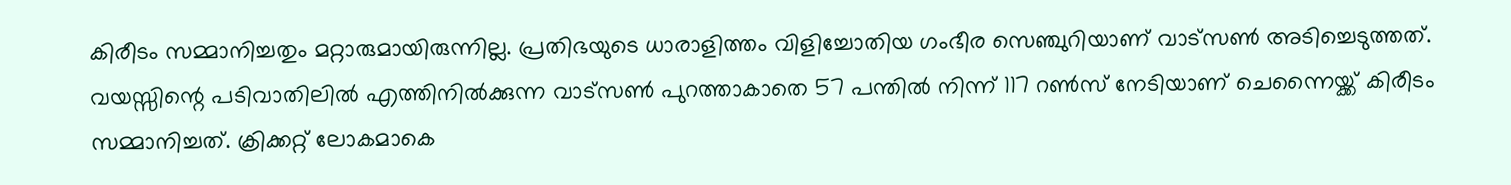കിരീടം സമ്മാനിച്ചതും മറ്റാരുമായിരുന്നില്ല. പ്രതിഭയുടെ ധാരാളിത്തം വിളിച്ചോതിയ ഗംഭീര സെഞ്ചുറിയാണ് വാട്സൺ അടിച്ചെടുത്തത്.
വയസ്സിന്റെ പടിവാതിലിൽ എത്തിനിൽക്കുന്ന വാട്സൺ പുറത്താകാതെ 57 പന്തിൽ നിന്ന് 117 റൺസ് നേടിയാണ് ചെന്നൈയ്ക്ക് കിരീടം സമ്മാനിച്ചത്. ക്രിക്കറ്റ് ലോകമാകെ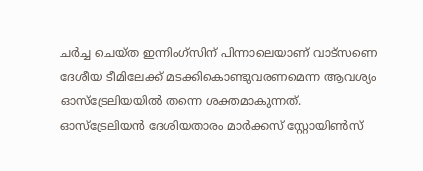ചർച്ച ചെയ്ത ഇന്നിംഗ്സിന് പിന്നാലെയാണ് വാട്സണെ ദേശീയ ടീമിലേക്ക് മടക്കികൊണ്ടുവരണമെന്ന ആവശ്യം ഓസ്ട്രേലിയയിൽ തന്നെ ശക്തമാകുന്നത്.
ഓസ്ട്രേലിയൻ ദേശിയതാരം മാർക്കസ് സ്റ്റോയിൺസ്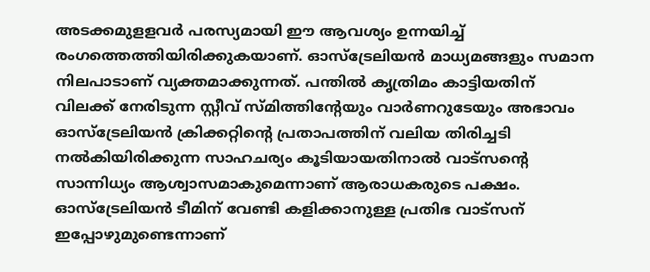അടക്കമുളളവർ പരസ്യമായി ഈ ആവശ്യം ഉന്നയിച്ച് രംഗത്തെത്തിയിരിക്കുകയാണ്. ഓസ്ട്രേലിയൻ മാധ്യമങ്ങളും സമാന നിലപാടാണ് വ്യക്തമാക്കുന്നത്. പന്തിൽ കൃത്രിമം കാട്ടിയതിന് വിലക്ക് നേരിടുന്ന സ്റ്റീവ് സ്മിത്തിന്റേയും വാർണറുടേയും അഭാവം ഓസ്ട്രേലിയൻ ക്രിക്കറ്റിന്റെ പ്രതാപത്തിന് വലിയ തിരിച്ചടി നൽകിയിരിക്കുന്ന സാഹചര്യം കൂടിയായതിനാൽ വാട്സന്റെ സാന്നിധ്യം ആശ്വാസമാകുമെന്നാണ് ആരാധകരുടെ പക്ഷം.
ഓസ്ട്രേലിയൻ ടീമിന് വേണ്ടി കളിക്കാനുള്ള പ്രതിഭ വാട്സന് ഇപ്പോഴുമുണ്ടെന്നാണ്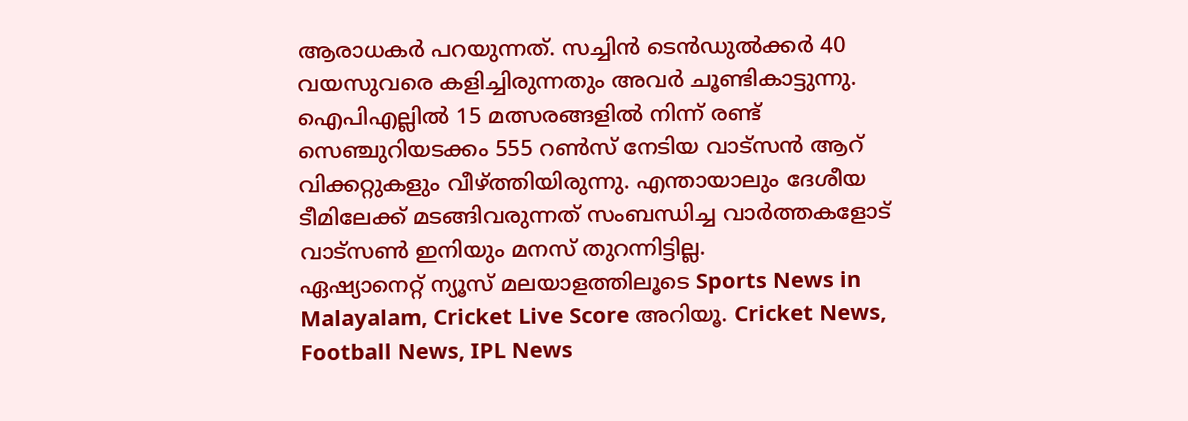ആരാധകർ പറയുന്നത്. സച്ചിൻ ടെൻഡുൽക്കർ 40 വയസുവരെ കളിച്ചിരുന്നതും അവർ ചൂണ്ടികാട്ടുന്നു. ഐപിഎല്ലിൽ 15 മത്സരങ്ങളിൽ നിന്ന് രണ്ട് സെഞ്ചുറിയടക്കം 555 റൺസ് നേടിയ വാട്സൻ ആറ് വിക്കറ്റുകളും വീഴ്ത്തിയിരുന്നു. എന്തായാലും ദേശീയ ടീമിലേക്ക് മടങ്ങിവരുന്നത് സംബന്ധിച്ച വാർത്തകളോട് വാട്സൺ ഇനിയും മനസ് തുറന്നിട്ടില്ല.
ഏഷ്യാനെറ്റ് ന്യൂസ് മലയാളത്തിലൂടെ Sports News in Malayalam, Cricket Live Score അറിയൂ. Cricket News, Football News, IPL News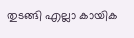തുടങ്ങി എല്ലാ കായിക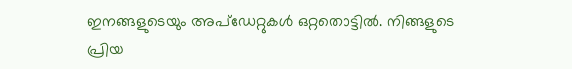ഇനങ്ങളുടെയും അപ്ഡേറ്റുകൾ ഒറ്റതൊട്ടിൽ. നിങ്ങളുടെ പ്രിയ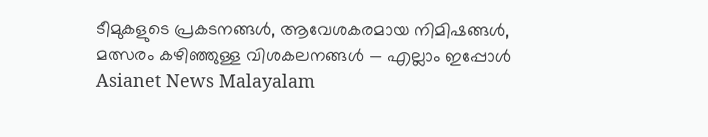ടീമുകളുടെ പ്രകടനങ്ങൾ, ആവേശകരമായ നിമിഷങ്ങൾ, മത്സരം കഴിഞ്ഞുള്ള വിശകലനങ്ങൾ — എല്ലാം ഇപ്പോൾ Asianet News Malayalam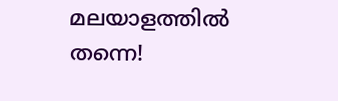മലയാളത്തിൽ തന്നെ!